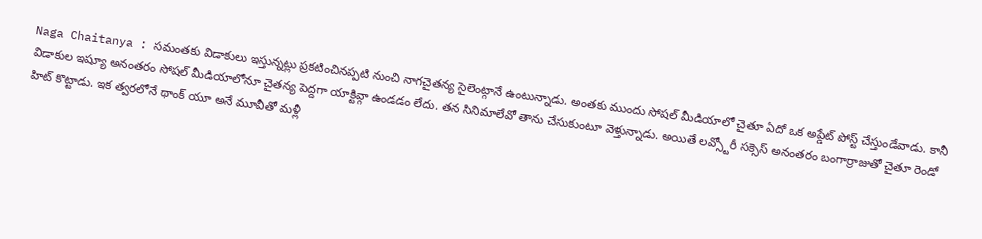Naga Chaitanya : సమంతకు విడాకులు ఇస్తున్నట్లు ప్రకటించినప్పటి నుంచి నాగచైతన్య సైలెంట్గానే ఉంటున్నాడు. అంతకు ముందు సోషల్ మీడియాలో చైతూ ఏదో ఒక అప్డేట్ పోస్ట్ చేస్తుండేవాడు. కానీ విడాకుల ఇష్యూ అనంతరం సోషల్ మీడియాలోనూ చైతన్య పెద్దగా యాక్టివ్గా ఉండడం లేదు. తన సినిమాలేవో తాను చేసుకుంటూ వెళ్తున్నాడు. అయితే లవ్స్టోరీ సక్సెస్ అనంతరం బంగార్రాజుతో చైతూ రెండో హిట్ కొట్టాడు. ఇక త్వరలోనే థాంక్ యూ అనే మూవీతో మళ్లీ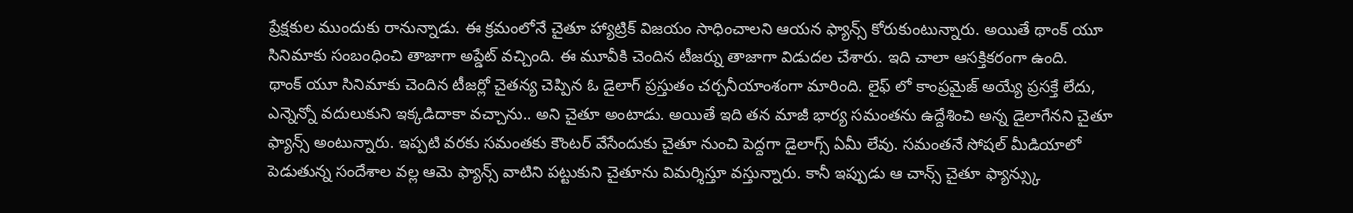ప్రేక్షకుల ముందుకు రానున్నాడు. ఈ క్రమంలోనే చైతూ హ్యాట్రిక్ విజయం సాధించాలని ఆయన ఫ్యాన్స్ కోరుకుంటున్నారు. అయితే థాంక్ యూ సినిమాకు సంబంధించి తాజాగా అప్డేట్ వచ్చింది. ఈ మూవీకి చెందిన టీజర్ను తాజాగా విడుదల చేశారు. ఇది చాలా ఆసక్తికరంగా ఉంది.
థాంక్ యూ సినిమాకు చెందిన టీజర్లో చైతన్య చెప్పిన ఓ డైలాగ్ ప్రస్తుతం చర్చనీయాంశంగా మారింది. లైఫ్ లో కాంప్రమైజ్ అయ్యే ప్రసక్తే లేదు, ఎన్నెన్నో వదులుకుని ఇక్కడిదాకా వచ్చాను.. అని చైతూ అంటాడు. అయితే ఇది తన మాజీ భార్య సమంతను ఉద్దేశించి అన్న డైలాగేనని చైతూ ఫ్యాన్స్ అంటున్నారు. ఇప్పటి వరకు సమంతకు కౌంటర్ వేసేందుకు చైతూ నుంచి పెద్దగా డైలాగ్స్ ఏమీ లేవు. సమంతనే సోషల్ మీడియాలో పెడుతున్న సందేశాల వల్ల ఆమె ఫ్యాన్స్ వాటిని పట్టుకుని చైతూను విమర్శిస్తూ వస్తున్నారు. కానీ ఇప్పుడు ఆ చాన్స్ చైతూ ఫ్యాన్స్కు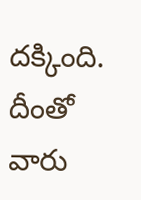దక్కింది. దీంతో వారు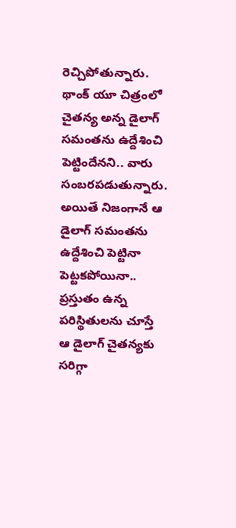రెచ్చిపోతున్నారు. థాంక్ యూ చిత్రంలో చైతన్య అన్న డైలాగ్ సమంతను ఉద్దేశించి పెట్టిందేనని.. వారు సంబరపడుతున్నారు. అయితే నిజంగానే ఆ డైలాగ్ సమంతను ఉద్దేశించి పెట్టినా పెట్టకపోయినా.. ప్రస్తుతం ఉన్న పరిస్థితులను చూస్తే ఆ డైలాగ్ చైతన్యకు సరిగ్గా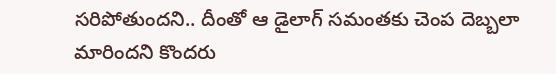సరిపోతుందని.. దీంతో ఆ డైలాగ్ సమంతకు చెంప దెబ్బలా మారిందని కొందరు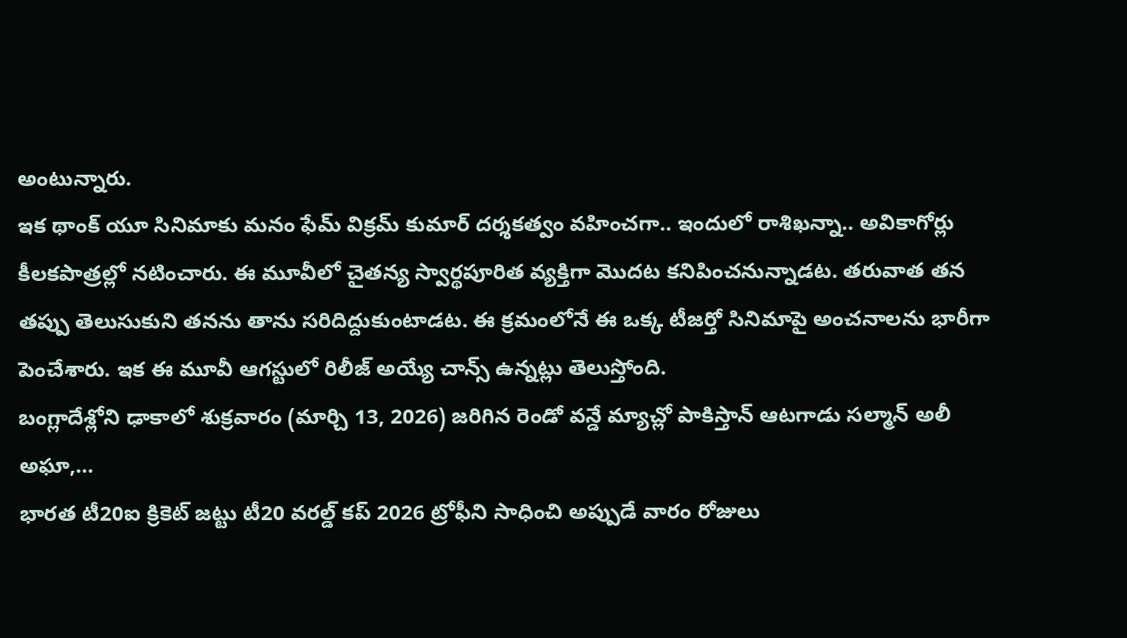అంటున్నారు.
ఇక థాంక్ యూ సినిమాకు మనం ఫేమ్ విక్రమ్ కుమార్ దర్శకత్వం వహించగా.. ఇందులో రాశిఖన్నా.. అవికాగోర్లు కీలకపాత్రల్లో నటించారు. ఈ మూవీలో చైతన్య స్వార్థపూరిత వ్యక్తిగా మొదట కనిపించనున్నాడట. తరువాత తన తప్పు తెలుసుకుని తనను తాను సరిదిద్దుకుంటాడట. ఈ క్రమంలోనే ఈ ఒక్క టీజర్తో సినిమాపై అంచనాలను భారీగా పెంచేశారు. ఇక ఈ మూవీ ఆగస్టులో రిలీజ్ అయ్యే చాన్స్ ఉన్నట్లు తెలుస్తోంది.
బంగ్లాదేశ్లోని ఢాకాలో శుక్రవారం (మార్చి 13, 2026) జరిగిన రెండో వన్డే మ్యాచ్లో పాకిస్తాన్ ఆటగాడు సల్మాన్ అలీ అఘా,…
భారత టీ20ఐ క్రికెట్ జట్టు టీ20 వరల్డ్ కప్ 2026 ట్రోఫీని సాధించి అప్పుడే వారం రోజులు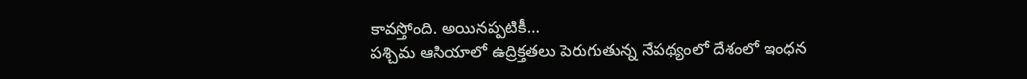కావస్తోంది. అయినప్పటికీ…
పశ్చిమ ఆసియాలో ఉద్రిక్తతలు పెరుగుతున్న నేపథ్యంలో దేశంలో ఇంధన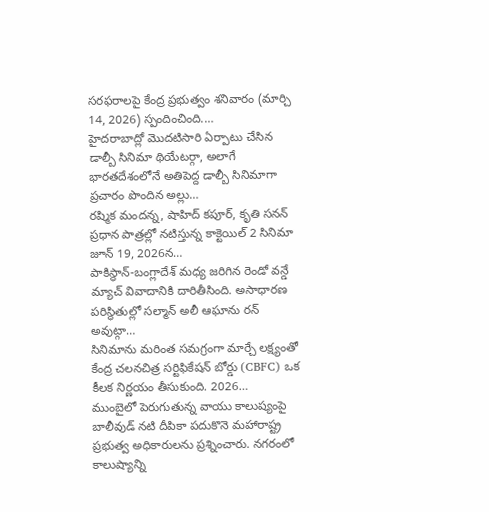సరఫరాలపై కేంద్ర ప్రభుత్వం శనివారం (మార్చి 14, 2026) స్పందించింది.…
హైదరాబాద్లో మొదటిసారి ఏర్పాటు చేసిన డాల్బీ సినిమా థియేటర్గా, అలాగే భారతదేశంలోనే అతిపెద్ద డాల్బీ సినిమాగా ప్రచారం పొందిన అల్లు…
రష్మిక మందన్న, షాహిద్ కపూర్, కృతి సనన్ ప్రధాన పాత్రల్లో నటిస్తున్న కాక్టెయిల్ 2 సినిమా జూన్ 19, 2026న…
పాకిస్థాన్-బంగ్లాదేశ్ మధ్య జరిగిన రెండో వన్డే మ్యాచ్ వివాదానికి దారితీసింది. అసాధారణ పరిస్థితుల్లో సల్మాన్ అలీ ఆఘాను రన్ అవుట్గా…
సినిమాను మరింత సమగ్రంగా మార్చే లక్ష్యంతో కేంద్ర చలనచిత్ర సర్టిఫికేషన్ బోర్డు (CBFC) ఒక కీలక నిర్ణయం తీసుకుంది. 2026…
ముంబైలో పెరుగుతున్న వాయు కాలుష్యంపై బాలీవుడ్ నటి దీపికా పదుకొనె మహారాష్ట్ర ప్రభుత్వ అధికారులను ప్రశ్నించారు. నగరంలో కాలుష్యాన్ని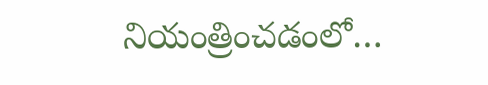నియంత్రించడంలో…